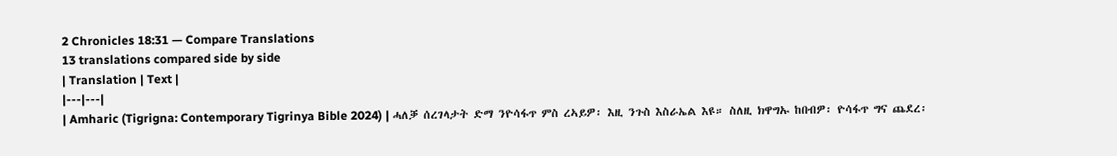2 Chronicles 18:31 — Compare Translations
13 translations compared side by side
| Translation | Text |
|---|---|
| Amharic (Tigrigna: Contemporary Tigrinya Bible 2024) | ሓለቓ ሰረገላታት ድማ ንዮሳፋጥ ምስ ረኣይዎ፡ እዚ ንጉስ እስራኤል እዩ። ስለዚ ክዋግኡ ከበብዎ፡ ዮሳፋጥ ግና ጨደረ፡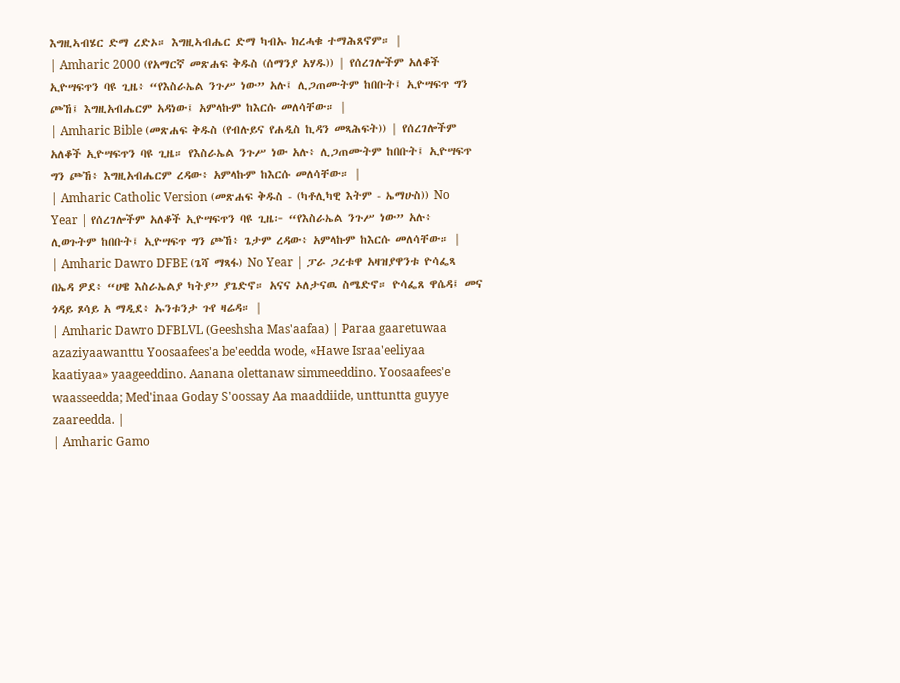እግዚኣብሄር ድማ ረድኦ። እግዚኣብሔር ድማ ካብኡ ክረሓቁ ተማሕጸኖም። |
| Amharic 2000 (የአማርኛ መጽሐፍ ቅዱስ (ሰማንያ አሃዱ)) | የሰረገሎችም አለቆች ኢዮሣፍጥን ባዩ ጊዜ፥ “የእስራኤል ንጉሥ ነው” አሉ፤ ሊጋጠሙትም ከበቡት፤ ኢዮሣፍጥ ግን ጮኸ፤ እግዚአብሔርም አዳነው፤ አምላኩም ከእርሱ መለሳቸው። |
| Amharic Bible (መጽሐፍ ቅዱስ (የብሉይና የሐዲስ ኪዳን መጻሕፍት)) | የሰረገሎችም አለቆች ኢዮሣፍጥን ባዩ ጊዜ። የእስራኤል ንጉሥ ነው አሉ፥ ሊጋጠሙትም ከበቡት፤ ኢዮሣፍጥ ግን ጮኸ፥ እግዚአብሔርም ረዳው፥ አምላኩም ከእርሱ መለሳቸው። |
| Amharic Catholic Version (መጽሐፍ ቅዱስ - (ካቶሊካዊ እትም - ኤማሁስ)) No Year | የሰረገሎችም አለቆች ኢዮሣፍጥን ባዩ ጊዜ፦ “የእስራኤል ንጉሥ ነው” አሉ፥ ሊወጉትም ከበቡት፤ ኢዮሣፍጥ ግን ጮኸ፥ ጌታም ረዳው፥ አምላኩም ከእርሱ መለሳቸው። |
| Amharic Dawro DFBE (ጌሻ ማጻፋ) No Year | ፓራ ጋረቱዋ አዛዝያዋንቱ ዮሳፌጻ በኤዳ ዎደ፥ “ሀዌ እስራኤልያ ካትያ” ያጌድኖ። አናና ኦለታናዉ ስሜድኖ። ዮሳፌጸ ዋሴዳ፤ መና ጎዳይ ጾሳይ አ ማዲደ፥ ኡንቱንታ ጉየ ዛሬዳ። |
| Amharic Dawro DFBLVL (Geeshsha Mas'aafaa) | Paraa gaaretuwaa azaziyaawanttu Yoosaafees'a be'eedda wode, «Hawe Israa'eeliyaa kaatiyaa» yaageeddino. Aanana olettanaw simmeeddino. Yoosaafees'e waasseedda; Med'inaa Goday S'oossay Aa maaddiide, unttuntta guyye zaareedda. |
| Amharic Gamo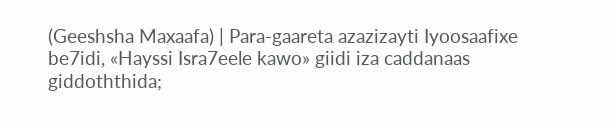(Geeshsha Maxaafa) | Para-gaareta azazizayti Iyoosaafixe be7idi, «Hayssi Isra7eele kawo» giidi iza caddanaas giddoththida;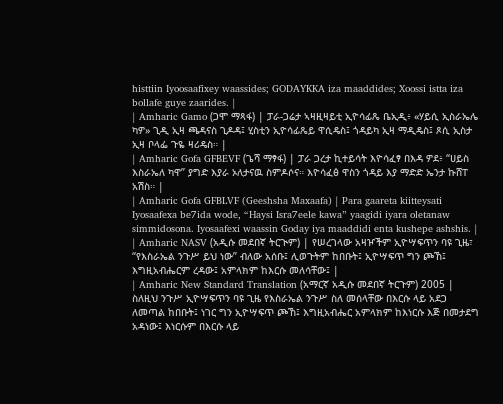histtiin Iyoosaafixey waassides; GODAYKKA iza maaddides; Xoossi istta iza bollafe guye zaarides. |
| Amharic Gamo (ጋሞ ማጻፋ) | ፓራ-ጋሬታ ኣዛዚዛይቲ ኢዮሳፊጼ ቤኢዲ፥ «ሃይሲ ኢስራኤሌ ካዎ» ጊዲ ኢዛ ጫዳናስ ጊዶዳ፤ ሂስቲን ኢዮሳፊጼይ ዋሲዴስ፤ ጎዳይካ ኢዛ ማዲዴስ፤ ጾሲ ኢስታ ኢዛ ቦላፌ ጉዬ ዛሪዴስ። |
| Amharic Gofa GFBEVF (ጌሻ ማፃፋ) | ፓራ ጋረታ ኪተይሳት እዮሳፈፃ በእዳ ዎደ፥ “ሀይስ እስራኤለ ካዋ” ያግድ እያራ ኦለታናዉ ስምዶሶና። እዮሳፈፅ ዋስን ጎዳይ እያ ማድድ ኤንታ ኩሸፐ አሽስ። |
| Amharic Gofa GFBLVF (Geeshsha Maxaafa) | Para gaareta kiitteysati Iyosaafexa be7ida wode, “Haysi Isra7eele kawa” yaagidi iyara oletanaw simmidosona. Iyosaafexi waassin Goday iya maaddidi enta kushepe ashshis. |
| Amharic NASV (አዲሱ መደበኛ ትርጒም) | የሠረገላው አዛዦችም ኢዮሣፍጥን ባዩ ጊዜ፣ “የእስራኤል ንጉሥ ይህ ነው” ብለው አሰቡ፤ ሊወጉትም ከበቡት፤ ኢዮሣፍጥ ግን ጮኸ፤ እግዚአብሔርም ረዳው፤ አምላክም ከእርሱ መለሳቸው፤ |
| Amharic New Standard Translation (አማርኛ አዲሱ መደበኛ ትርጉም) 2005 | ስለዚህ ንጉሥ ኢዮሣፍጥን ባዩ ጊዜ የእስራኤል ንጉሥ ስለ መሰላቸው በእርሱ ላይ አደጋ ለመጣል ከበቡት፤ ነገር ግን ኢዮሣፍጥ ጮኸ፤ እግዚአብሔር አምላክም ከእነርሱ እጅ በመታደግ አዳነው፤ እነርሱም በእርሱ ላይ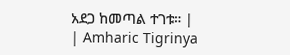አደጋ ከመጣል ተገቱ። |
| Amharic Tigrinya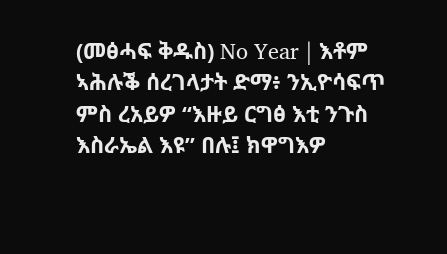(መፅሓፍ ቅዱስ) No Year | እቶም ኣሕሉቕ ሰረገላታት ድማ፥ ንኢዮሳፍጥ ምስ ረአይዎ “እዙይ ርግፅ እቲ ንጉስ እስራኤል እዩ” በሉ፤ ክዋግእዎ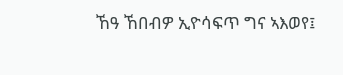ኸዓ ኸበብዎ ኢዮሳፍጥ ግና ኣእወየ፤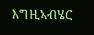እግዚኣብሄር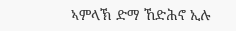ኣምላኽ ድማ ኸድሕኖ ኢሉ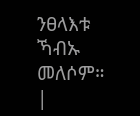ንፀላእቱ ኻብኡ መለሶም። |